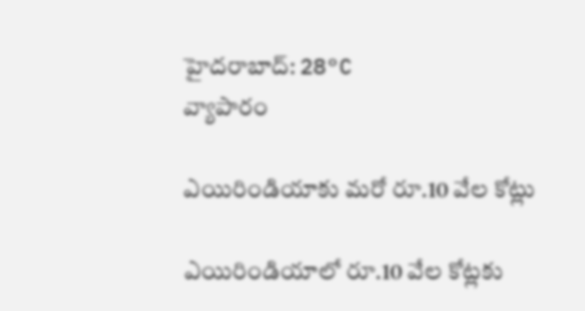హైదరాబాద్: 28°C
వ్యాపారం

ఎయిరిండియాకు మరో రూ.10 వేల కోట్లు

ఎయిరిండియాలో రూ.10 వేల కోట్లకు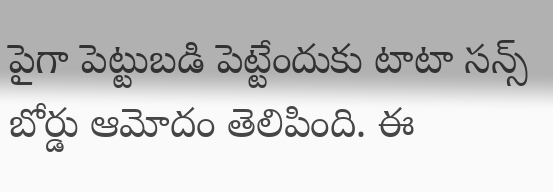పైగా పెట్టుబడి పెట్టేందుకు టాటా సన్స్ బోర్డు ఆమోదం తెలిపింది. ఈ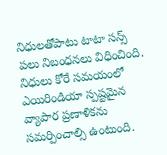నిధులతోపాటు టాటా సన్స్ పలు నిబంధనలు విధించింది. నిధులు కోరే సమయంలో ఎయిరిండియా స్పష్టమైన వ్యాపార ప్రణాళికను సమర్పించాల్సి ఉంటుంది.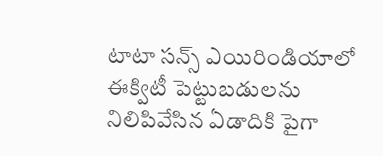టాటా సన్స్ ఎయిరిండియాలో ఈక్విటీ పెట్టుబడులను నిలిపివేసిన ఏడాదికి పైగా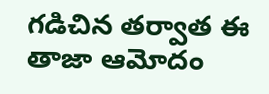గడిచిన తర్వాత ఈ తాజా ఆమోదం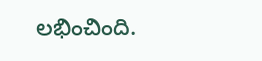లభించింది.